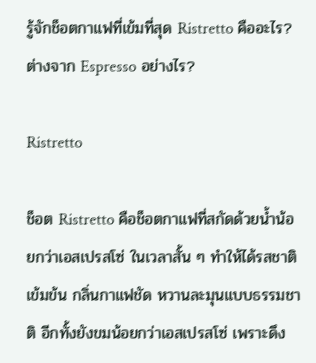รู้จักช็อตกาแฟที่เข้มที่สุด Ristretto คืออะไร? ต่างจาก Espresso อย่างไร?

Ristretto

ช็อต Ristretto คือช็อตกาแฟที่สกัดด้วยน้ำน้อยกว่าเอสเปรสโซ่ ในเวลาสั้น ๆ ทำให้ได้รสชาติเข้มข้น กลิ่นกาแฟชัด หวานละมุนแบบธรรมชาติ อีกทั้งยังขมน้อยกว่าเอสเปรสโซ่ เพราะดึง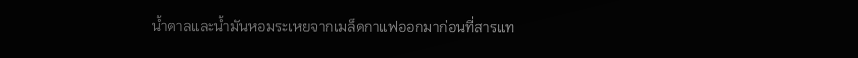น้ำตาลและน้ำมันหอมระเหยจากเมล็ดกาแฟออกมาก่อนที่สารแท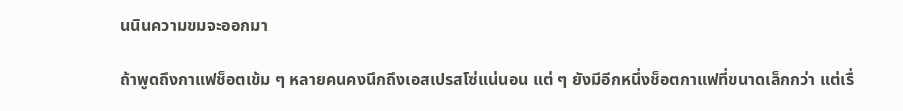นนินความขมจะออกมา

ถ้าพูดถึงกาแฟช็อตเข้ม ๆ หลายคนคงนึกถึงเอสเปรสโซ่แน่นอน แต่ ๆ ยังมีอีกหนึ่งช็อตกาแฟที่ขนาดเล็กกว่า แต่เรื่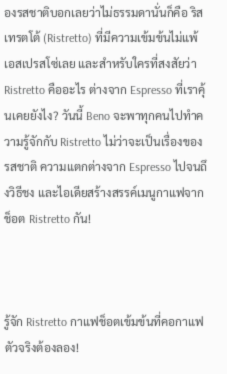องรสชาติบอกเลยว่าไม่ธรรมดานั่นก็คือ ริสเทรตโต้ (Ristretto) ที่มีความเข้มข้นไม่แพ้เอสเปรสโซ่เลย และสำหรับใครที่สงสัยว่า Ristretto คืออะไร ต่างจาก Espresso ที่เราคุ้นเคยยังไง? วันนี้ Beno จะพาทุกคนไปทำความรู้จักกับ Ristretto ไม่ว่าจะเป็นเรื่องของรสชาติ ความแตกต่างจาก Espresso ไปจนถึงวิธีชง และไอเดียสร้างสรรค์เมนูกาแฟจากช็อต Ristretto กัน!



รู้จัก Ristretto กาแฟช็อตเข้มข้นที่คอกาแฟตัวจริงต้องลอง!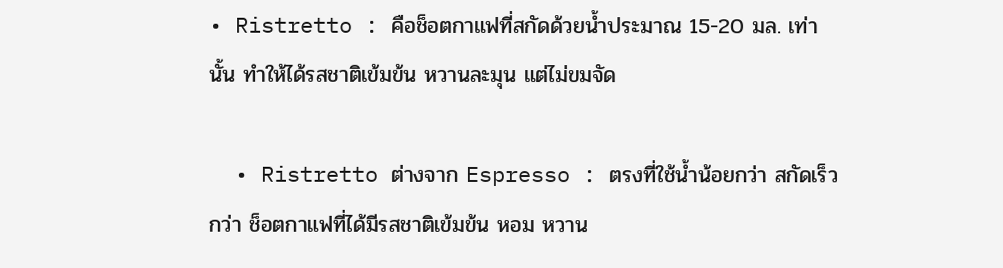• Ristretto : คือช็อตกาแฟที่สกัดด้วยน้ำประมาณ 15-20 มล. เท่านั้น ทำให้ได้รสชาติเข้มข้น หวานละมุน แต่ไม่ขมจัด

  • Ristretto ต่างจาก Espresso : ตรงที่ใช้น้ำน้อยกว่า สกัดเร็วกว่า ช็อตกาแฟที่ได้มีรสชาติเข้มข้น หอม หวาน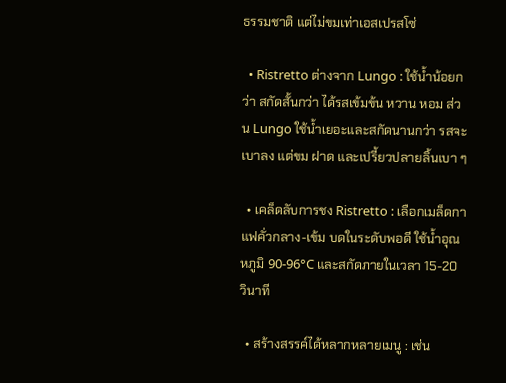ธรรมชาติ แต่ไม่ขมเท่าเอสเปรสโซ่

  • Ristretto ต่างจาก Lungo : ใช้น้ำน้อยกว่า สกัดสั้นกว่า ได้รสเข้มข้น หวาน หอม ส่วน Lungo ใช้น้ำเยอะและสกัดนานกว่า รสจะเบาลง แต่ขม ฝาด และเปรี้ยวปลายลิ้นเบา ๆ

  • เคล็ดลับการชง Ristretto : เลือกเมล็ดกาแฟคั่วกลาง-เข้ม บดในระดับพอดี ใช้น้ำอุณหภูมิ 90-96°C และสกัดภายในเวลา 15-20 วินาที

  • สร้างสรรค์ได้หลากหลายเมนู : เช่น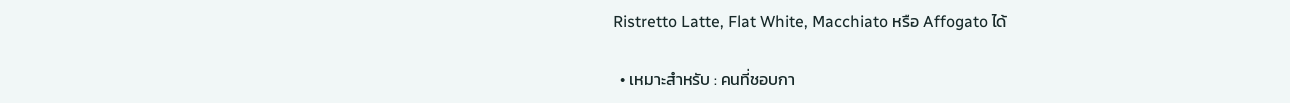Ristretto Latte, Flat White, Macchiato หรือ Affogato ได้

  • เหมาะสำหรับ : คนที่ชอบกา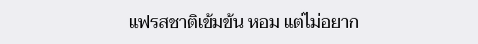แฟรสชาติเข้มข้น หอม แต่ไม่อยาก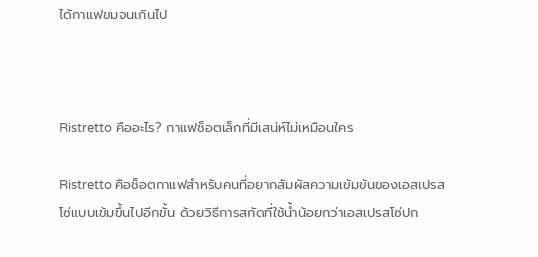ได้กาแฟขมจนเกินไป



Ristretto คืออะไร? กาแฟช็อตเล็กที่มีเสน่ห์ไม่เหมือนใคร

Ristretto คือช็อตกาแฟสำหรับคนที่อยากสัมผัสความเข้มข้นของเอสเปรสโซ่แบบเข้มขึ้นไปอีกขั้น ด้วยวิธีการสกัดที่ใช้น้ำน้อยกว่าเอสเปรสโซ่ปก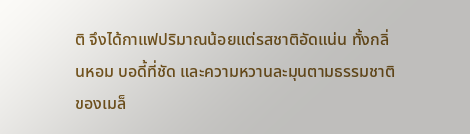ติ จึงได้กาแฟปริมาณน้อยแต่รสชาติอัดแน่น ทั้งกลิ่นหอม บอดี้ที่ชัด และความหวานละมุนตามธรรมชาติของเมล็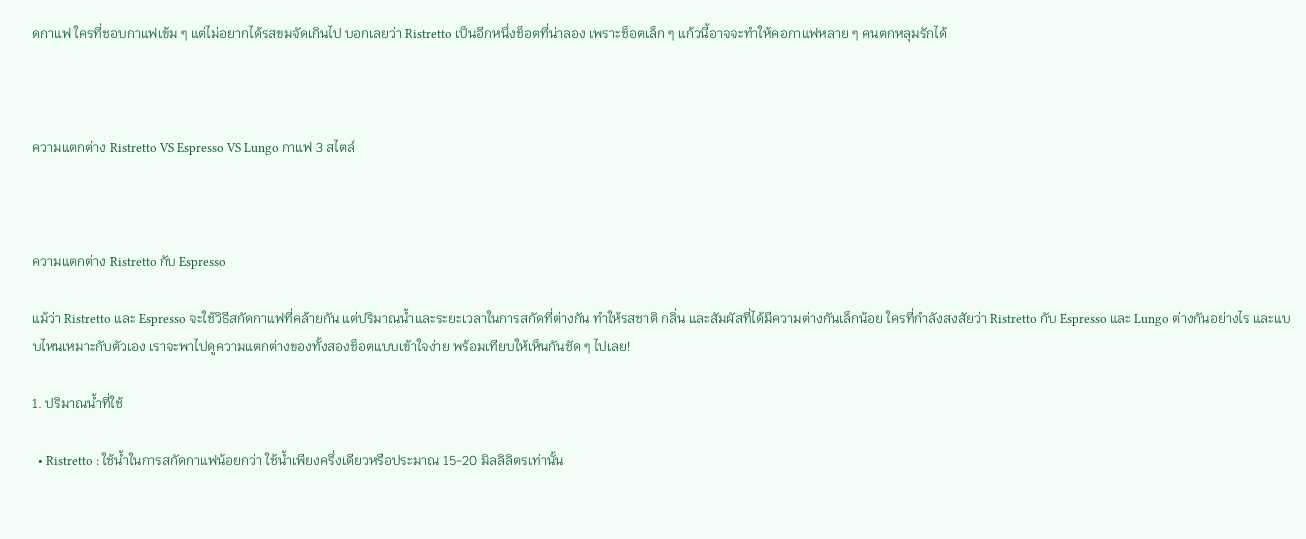ดกาแฟ ใครที่ชอบกาแฟเข้ม ๆ แต่ไม่อยากได้รสขมจัดเกินไป บอกเลยว่า Ristretto เป็นอีกหนึ่งช็อตที่น่าลอง เพราะช็อตเล็ก ๆ แก้วนี้อาจจะทำให้คอกาแฟหลาย ๆ คนตกหลุมรักได้



ความแตกต่าง Ristretto VS Espresso VS Lungo กาแฟ 3 สไตล์



ความแตกต่าง Ristretto กับ Espresso

แม้ว่า Ristretto และ Espresso จะใช้วิธีสกัดกาแฟที่คล้ายกัน แต่ปริมาณน้ำและระยะเวลาในการสกัดที่ต่างกัน ทำให้รสชาติ กลิ่น และสัมผัสที่ได้มีความต่างกันเล็กน้อย ใครที่กำลังสงสัยว่า Ristretto กับ Espresso และ Lungo ต่างกันอย่างไร และแบบไหนเหมาะกับตัวเอง เราจะพาไปดูความแตกต่างของทั้งสองช็อตแบบเข้าใจง่าย พร้อมเทียบให้เห็นกันชัด ๆ ไปเลย!

1. ปริมาณน้ำที่ใช้

  • Ristretto : ใช้น้ำในการสกัดกาแฟน้อยกว่า ใช้น้ำเพียงครึ่งเดียวหรือประมาณ 15-20 มิลลิลิตรเท่านั้น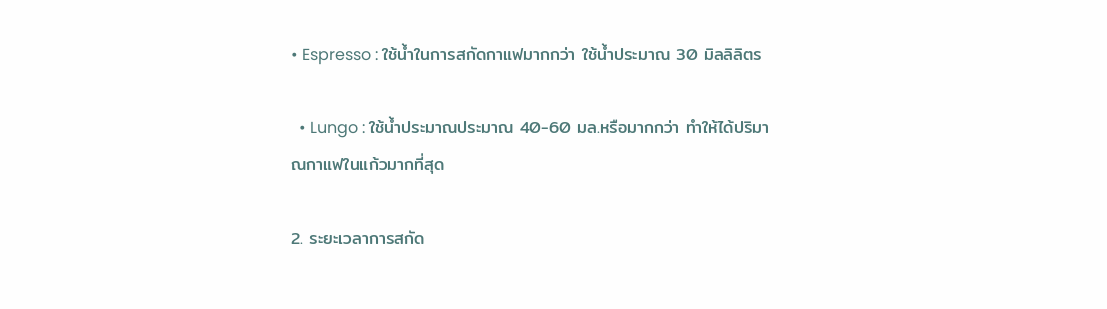• Espresso : ใช้น้ำในการสกัดกาแฟมากกว่า ใช้น้ำประมาณ 30 มิลลิลิตร

  • Lungo : ใช้น้ำประมาณประมาณ 40-60 มล.หรือมากกว่า ทำให้ได้ปริมาณกาแฟในแก้วมากที่สุด

2. ระยะเวลาการสกัด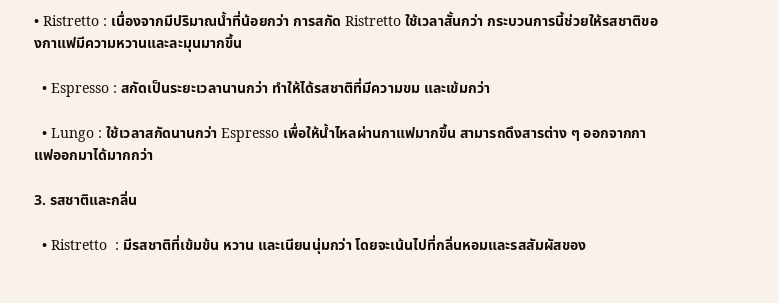• Ristretto : เนื่องจากมีปริมาณน้ำที่น้อยกว่า การสกัด Ristretto ใช้เวลาสั้นกว่า กระบวนการนี้ช่วยให้รสชาติของกาแฟมีความหวานและละมุนมากขึ้น

  • Espresso : สกัดเป็นระยะเวลานานกว่า ทำให้ได้รสชาติที่มีความขม และเข้มกว่า

  • Lungo : ใช้เวลาสกัดนานกว่า Espresso เพื่อให้น้ำไหลผ่านกาแฟมากขึ้น สามารถดึงสารต่าง ๆ ออกจากกาแฟออกมาได้มากกว่า

3. รสชาติและกลิ่น

  • Ristretto  : มีรสชาติที่เข้มข้น หวาน และเนียนนุ่มกว่า โดยจะเน้นไปที่กลิ่นหอมและรสสัมผัสของ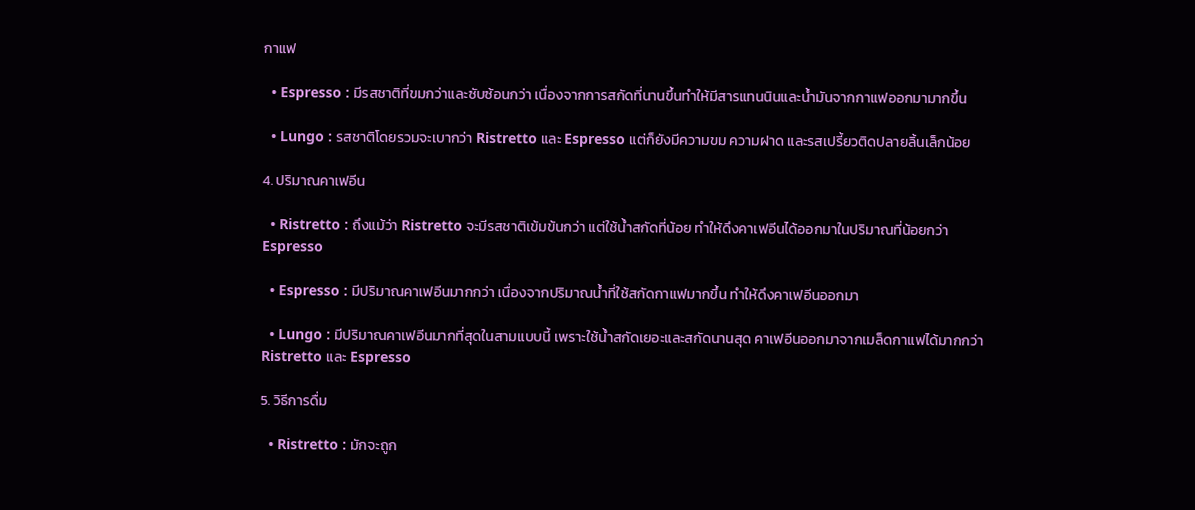กาแฟ

  • Espresso : มีรสชาติที่ขมกว่าและซับซ้อนกว่า เนื่องจากการสกัดที่นานขึ้นทำให้มีสารแทนนินและน้ำมันจากกาแฟออกมามากขึ้น

  • Lungo : รสชาติโดยรวมจะเบากว่า Ristretto และ Espresso แต่ก็ยังมีความขม ความฝาด และรสเปรี้ยวติดปลายลิ้นเล็กน้อย

4. ปริมาณคาเฟอีน

  • Ristretto : ถึงแม้ว่า Ristretto จะมีรสชาติเข้มข้นกว่า แต่ใช้น้ำสกัดที่น้อย ทำให้ดึงคาเฟอีนได้ออกมาในปริมาณที่น้อยกว่า Espresso

  • Espresso : มีปริมาณคาเฟอีนมากกว่า เนื่องจากปริมาณน้ำที่ใช้สกัดกาแฟมากขึ้น ทำให้ดึงคาเฟอีนออกมา

  • Lungo : มีปริมาณคาเฟอีนมากที่สุดในสามแบบนี้ เพราะใช้น้ำสกัดเยอะและสกัดนานสุด คาเฟอีนออกมาจากเมล็ดกาแฟได้มากกว่า Ristretto และ Espresso

5. วิธีการดื่ม

  • Ristretto : มักจะถูก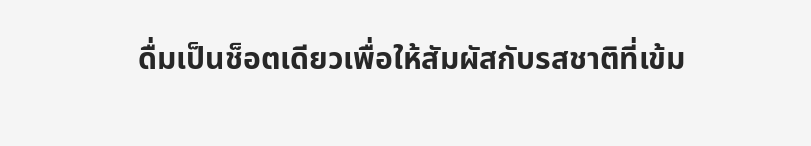ดื่มเป็นช็อตเดียวเพื่อให้สัมผัสกับรสชาติที่เข้ม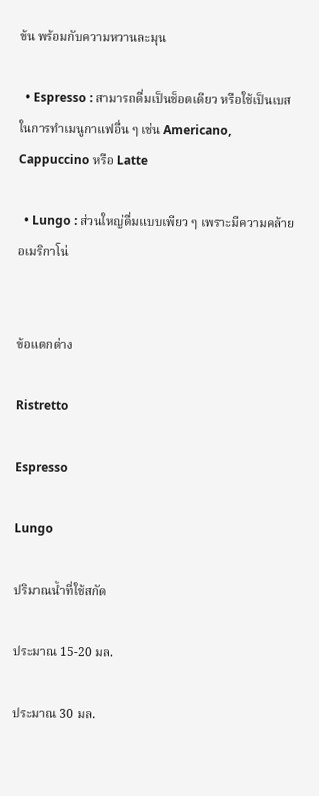ข้น พร้อมกับความหวานละมุน

  • Espresso : สามารถดื่มเป็นช็อตเดียว หรือใช้เป็นเบสในการทำเมนูกาแฟอื่น ๆ เช่น Americano, Cappuccino หรือ Latte

  • Lungo : ส่วนใหญ่ดื่มแบบเพียว ๆ เพราะมีความคล้ายอเมริกาโน่


ข้อแตกต่าง

Ristretto

Espresso

Lungo

ปริมาณน้ำที่ใช้สกัด

ประมาณ 15-20 มล.

ประมาณ 30 มล.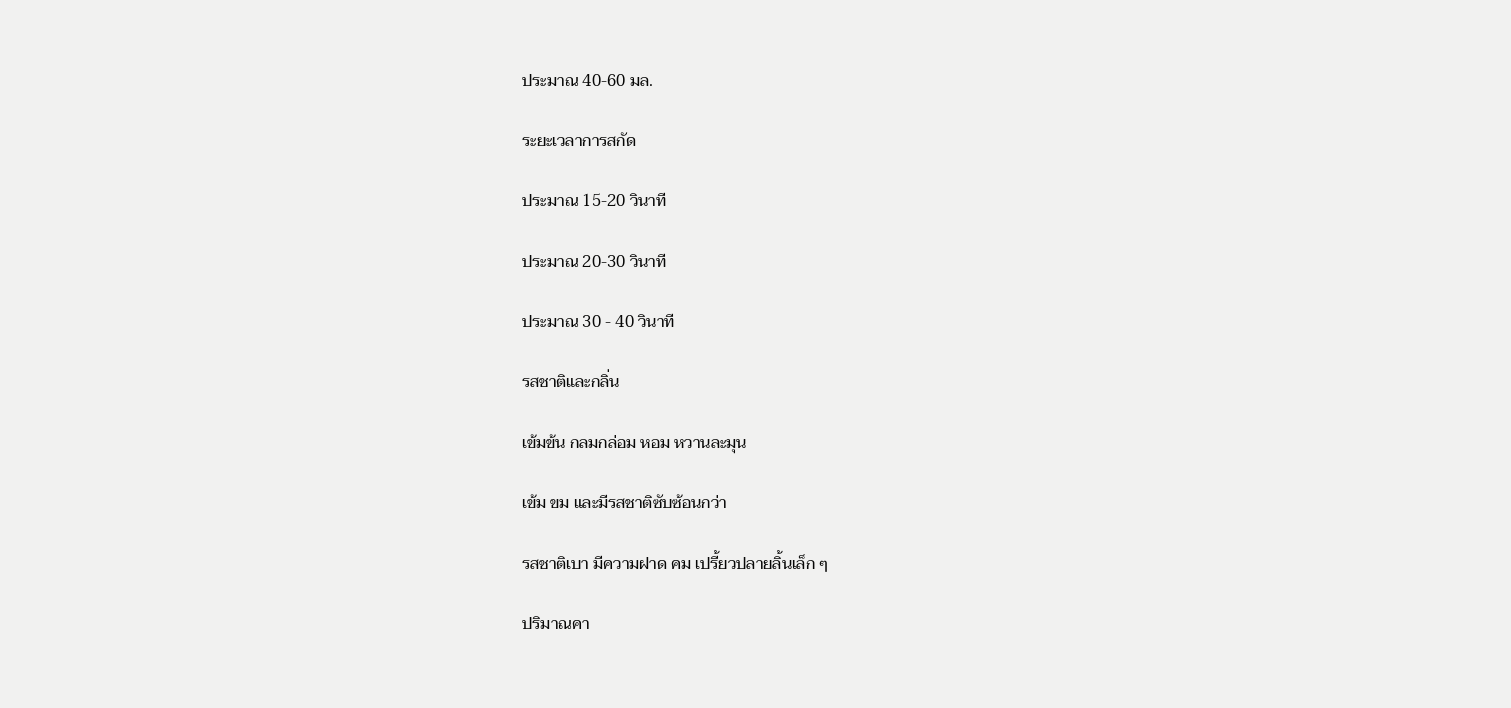ประมาณ 40-60 มล.

ระยะเวลาการสกัด

ประมาณ 15-20 วินาที

ประมาณ 20-30 วินาที

ประมาณ 30 - 40 วินาที

รสชาติและกลิ่น

เข้มข้น กลมกล่อม หอม หวานละมุน

เข้ม ขม และมีรสชาติซับซ้อนกว่า

รสชาติเบา มีความฝาด คม เปรี้ยวปลายลิ้นเล็ก ๆ

ปริมาณคา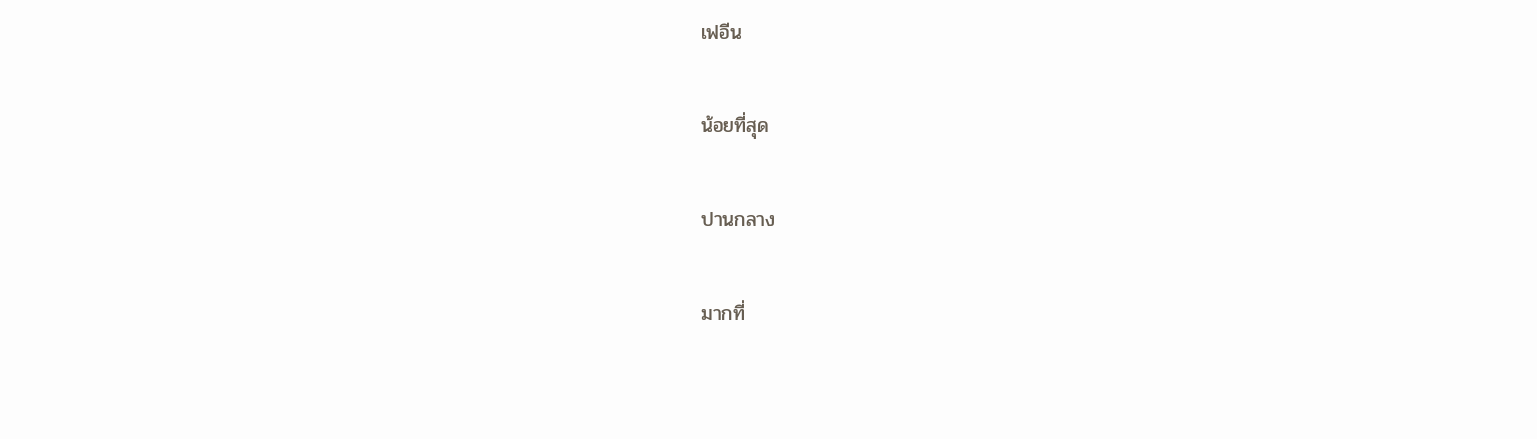เฟอีน

น้อยที่สุด

ปานกลาง

มากที่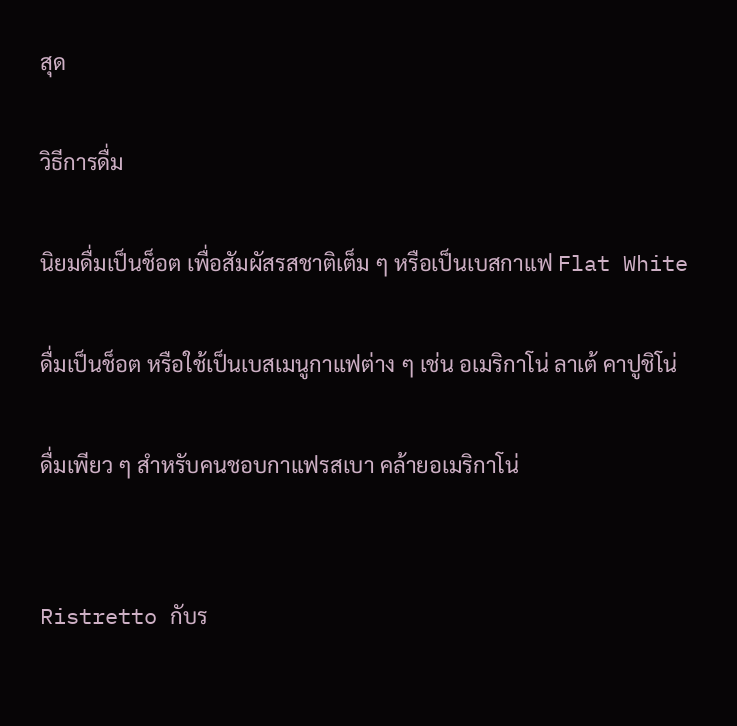สุด

วิธีการดื่ม

นิยมดื่มเป็นช็อต เพื่อสัมผัสรสชาติเต็ม ๆ หรือเป็นเบสกาแฟ Flat White

ดื่มเป็นช็อต หรือใช้เป็นเบสเมนูกาแฟต่าง ๆ เช่น อเมริกาโน่ ลาเต้ คาปูชิโน่

ดื่มเพียว ๆ สำหรับคนชอบกาแฟรสเบา คล้ายอเมริกาโน่


Ristretto กับร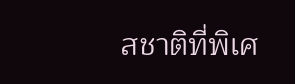สชาติที่พิเศ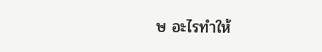ษ อะไรทำให้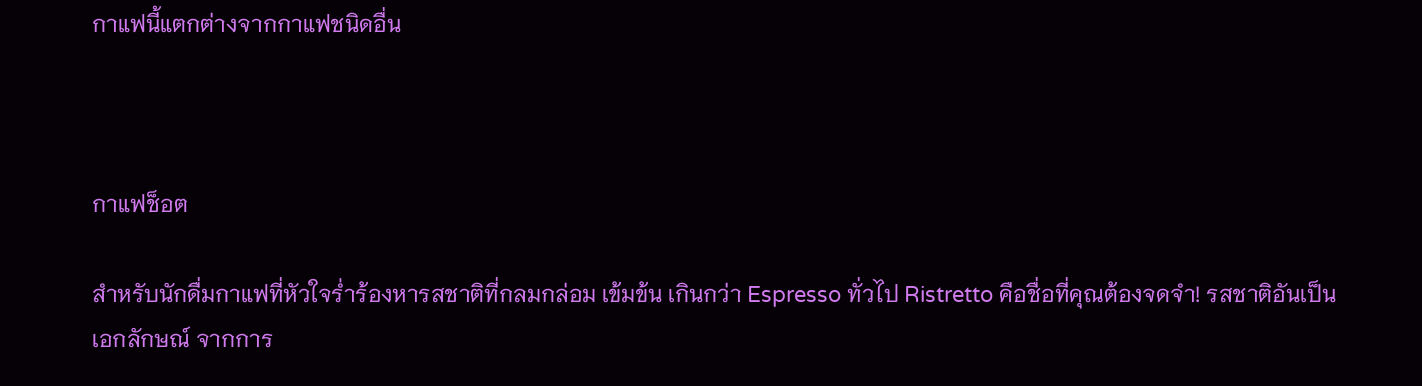กาแฟนี้แตกต่างจากกาแฟชนิดอื่น



กาแฟช็อต

สำหรับนักดื่มกาแฟที่หัวใจร่ำร้องหารสชาติที่กลมกล่อม เข้มข้น เกินกว่า Espresso ทั่วไป Ristretto คือชื่อที่คุณต้องจดจำ! รสชาติอันเป็นเอกลักษณ์ จากการ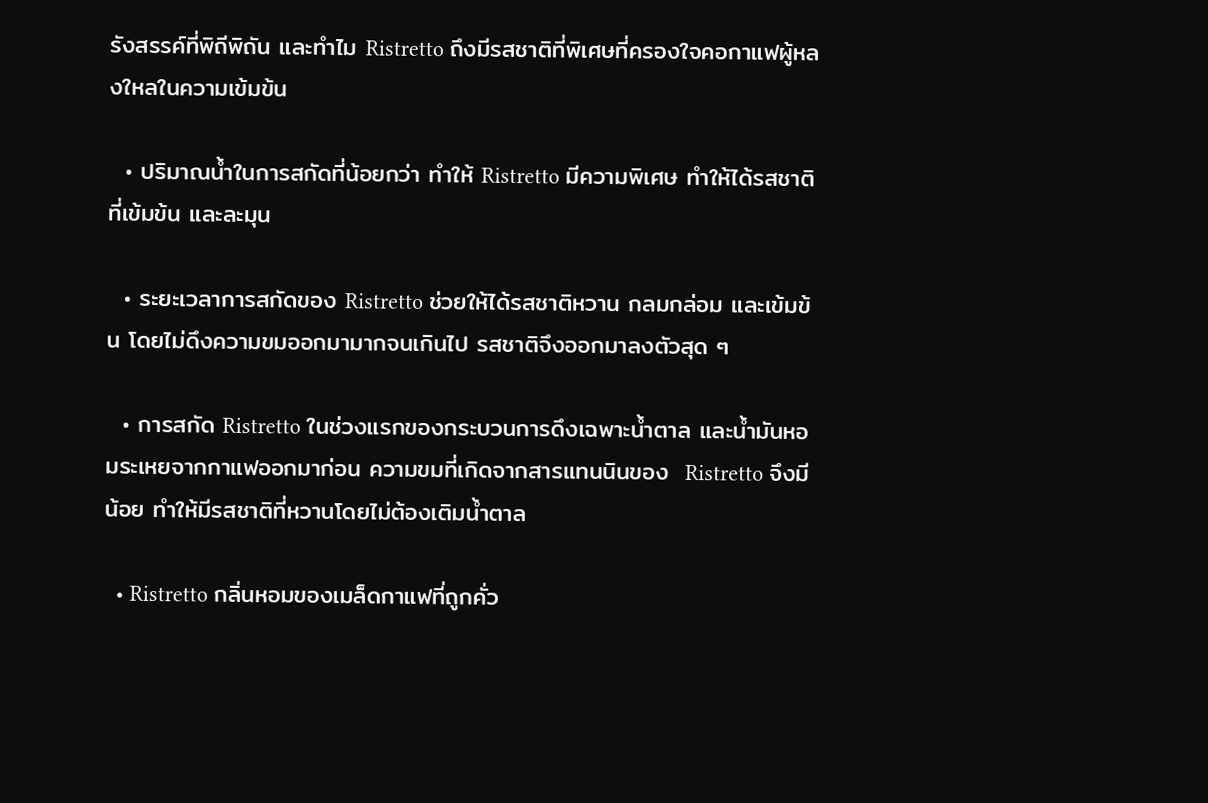รังสรรค์ที่พิถีพิถัน และทำไม Ristretto ถึงมีรสชาติที่พิเศษที่ครองใจคอกาแฟผู้หลงใหลในความเข้มข้น

  • ปริมาณน้ำในการสกัดที่น้อยกว่า ทำให้ Ristretto มีความพิเศษ ทำให้ได้รสชาติที่เข้มข้น และละมุน

  • ระยะเวลาการสกัดของ Ristretto ช่วยให้ได้รสชาติหวาน กลมกล่อม และเข้มข้น โดยไม่ดึงความขมออกมามากจนเกินไป รสชาติจึงออกมาลงตัวสุด ๆ

  • การสกัด Ristretto ในช่วงแรกของกระบวนการดึงเฉพาะน้ำตาล และน้ำมันหอมระเหยจากกาแฟออกมาก่อน ความขมที่เกิดจากสารแทนนินของ  Ristretto จึงมีน้อย ทำให้มีรสชาติที่หวานโดยไม่ต้องเติมน้ำตาล

  • Ristretto กลิ่นหอมของเมล็ดกาแฟที่ถูกคั่ว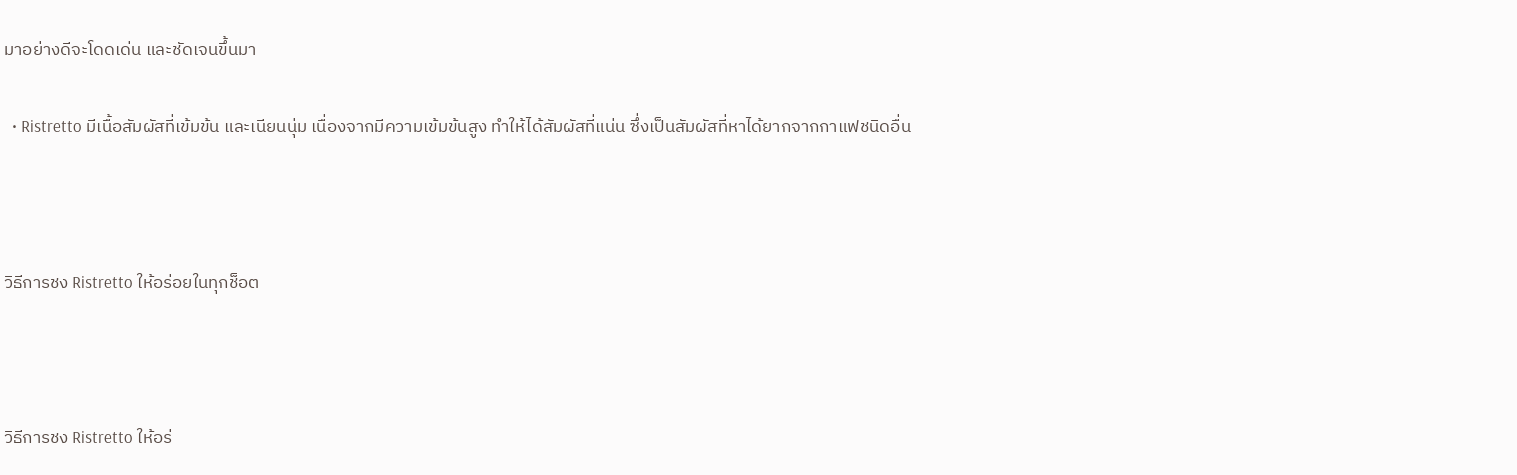มาอย่างดีจะโดดเด่น และชัดเจนขึ้นมา

  • Ristretto มีเนื้อสัมผัสที่เข้มข้น และเนียนนุ่ม เนื่องจากมีความเข้มข้นสูง ทำให้ได้สัมผัสที่แน่น ซึ่งเป็นสัมผัสที่หาได้ยากจากกาแฟชนิดอื่น



วิธีการชง Ristretto ให้อร่อยในทุกช็อต



วิธีการชง Ristretto ให้อร่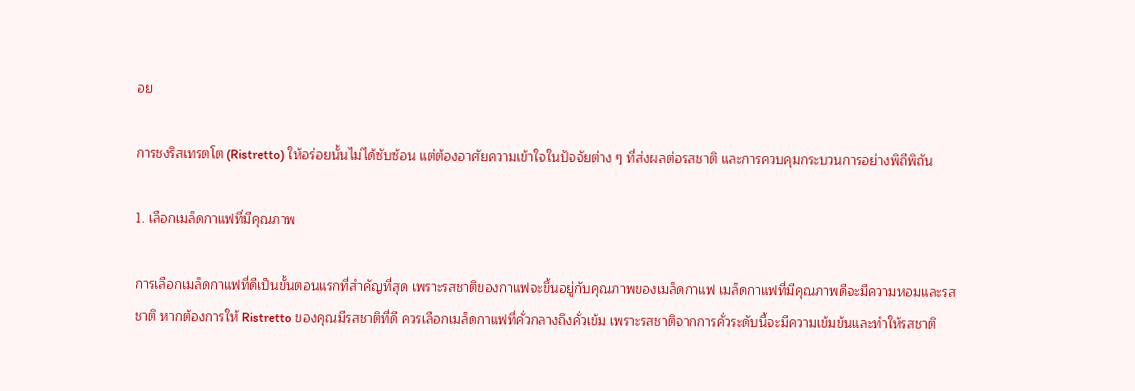อย

การชงริสเทรตโต (Ristretto) ให้อร่อยนั้นไม่ได้ซับซ้อน แต่ต้องอาศัยความเข้าใจในปัจจัยต่าง ๆ ที่ส่งผลต่อรสชาติ และการควบคุมกระบวนการอย่างพิถีพิถัน

1. เลือกเมล็ดกาแฟที่มีคุณภาพ

การเลือกเมล็ดกาแฟที่ดีเป็นขั้นตอนแรกที่สำคัญที่สุด เพราะรสชาติของกาแฟจะขึ้นอยู่กับคุณภาพของเมล็ดกาแฟ เมล็ดกาแฟที่มีคุณภาพดีจะมีความหอมและรสชาติ หากต้องการให้ Ristretto ของคุณมีรสชาติที่ดี ควรเลือกเมล็ดกาแฟที่คั่วกลางถึงคั่วเข้ม เพราะรสชาติจากการคั่วระดับนี้จะมีความเข้มข้นและทำให้รสชาติ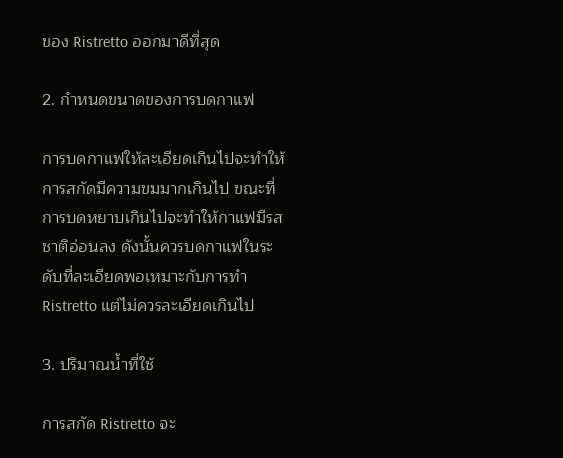ของ Ristretto ออกมาดีที่สุด

2. กำหนดขนาดของการบดกาแฟ

การบดกาแฟให้ละเอียดเกินไปจะทำให้การสกัดมีความขมมากเกินไป ขณะที่การบดหยาบเกินไปจะทำให้กาแฟมีรสชาติอ่อนลง ดังนั้นควรบดกาแฟในระดับที่ละเอียดพอเหมาะกับการทำ Ristretto แต่ไม่ควรละเอียดเกินไป

3. ปริมาณน้ำที่ใช้

การสกัด Ristretto จะ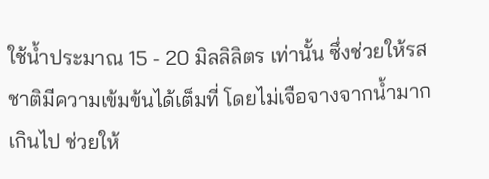ใช้น้ำประมาณ 15 - 20 มิลลิลิตร เท่านั้น ซึ่งช่วยให้รสชาติมีความเข้มข้นได้เต็มที่ โดยไม่เจือจางจากน้ำมากเกินไป ช่วยให้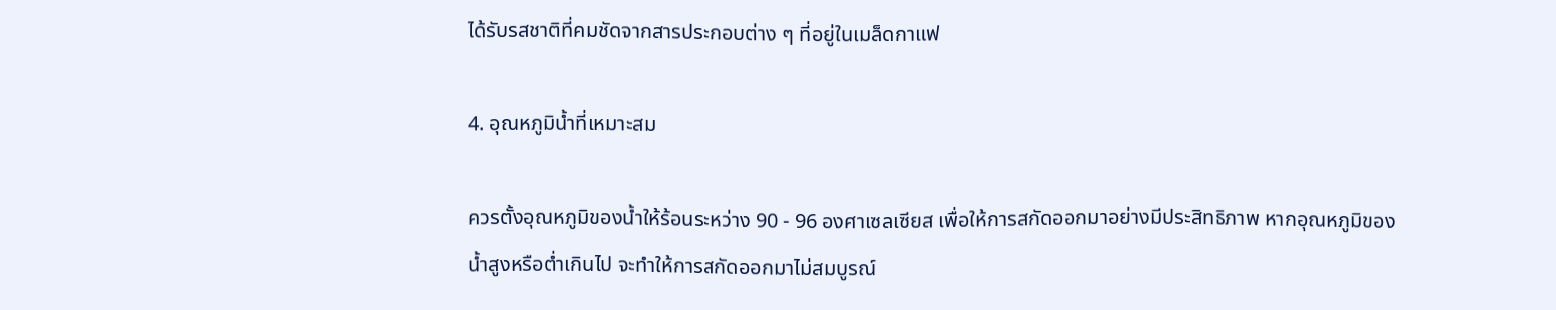ได้รับรสชาติที่คมชัดจากสารประกอบต่าง ๆ ที่อยู่ในเมล็ดกาแฟ

4. อุณหภูมิน้ำที่เหมาะสม

ควรตั้งอุณหภูมิของน้ำให้ร้อนระหว่าง 90 - 96 องศาเซลเซียส เพื่อให้การสกัดออกมาอย่างมีประสิทธิภาพ หากอุณหภูมิของน้ำสูงหรือต่ำเกินไป จะทำให้การสกัดออกมาไม่สมบูรณ์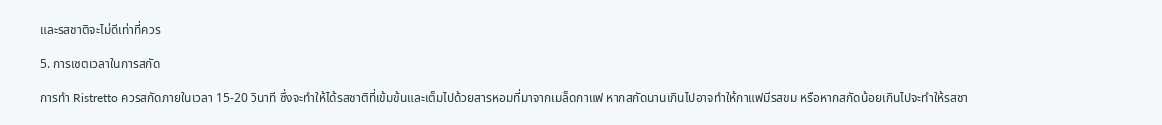และรสชาติจะไม่ดีเท่าที่ควร

5. การเซตเวลาในการสกัด

การทำ Ristretto ควรสกัดภายในเวลา 15-20 วินาที ซึ่งจะทำให้ได้รสชาติที่เข้มข้นและเต็มไปด้วยสารหอมที่มาจากเมล็ดกาแฟ หากสกัดนานเกินไปอาจทำให้กาแฟมีรสขม หรือหากสกัดน้อยเกินไปจะทำให้รสชา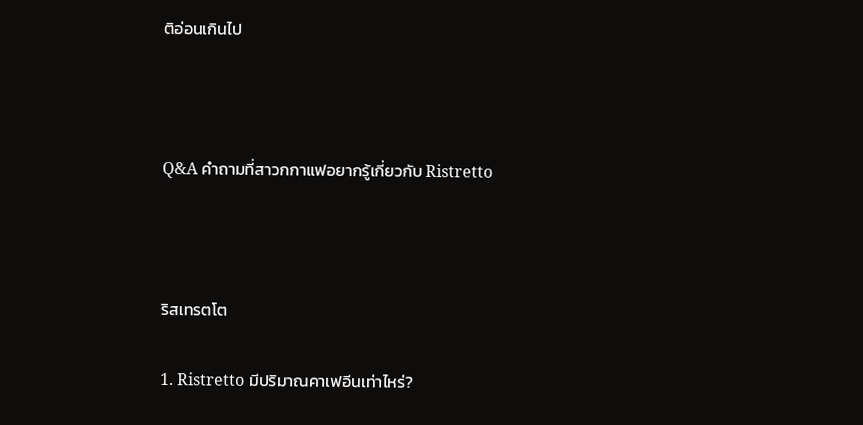ติอ่อนเกินไป



Q&A คำถามที่สาวกกาแฟอยากรู้เกี่ยวกับ Ristretto



ริสเทรตโต

1. Ristretto มีปริมาณคาเฟอีนเท่าไหร่?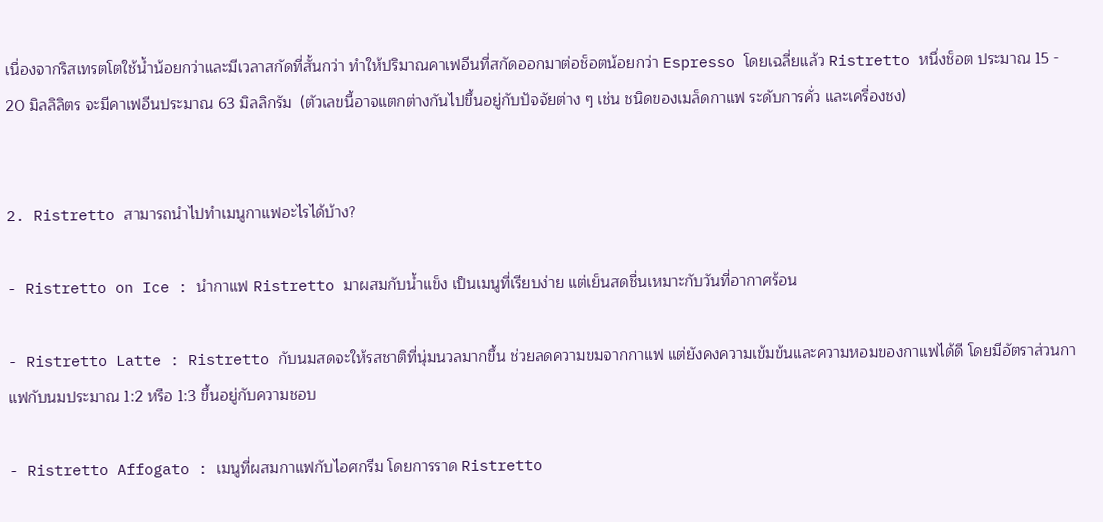เนื่องจากริสเทรตโตใช้น้ำน้อยกว่าและมีเวลาสกัดที่สั้นกว่า ทำให้ปริมาณคาเฟอีนที่สกัดออกมาต่อช็อตน้อยกว่า Espresso โดยเฉลี่ยแล้ว Ristretto หนึ่งช็อต ประมาณ 15 - 20 มิลลิลิตร จะมีคาเฟอีนประมาณ 63 มิลลิกรัม  (ตัวเลขนี้อาจแตกต่างกันไปขึ้นอยู่กับปัจจัยต่าง ๆ เช่น ชนิดของเมล็ดกาแฟ ระดับการคั่ว และเครื่องชง)


2. Ristretto สามารถนำไปทำเมนูกาแฟอะไรได้บ้าง?

- Ristretto on Ice : นำกาแฟ Ristretto มาผสมกับน้ำแข็ง เป็นเมนูที่เรียบง่าย แต่เย็นสดชื่นเหมาะกับวันที่อากาศร้อน

- Ristretto Latte : Ristretto กับนมสดจะให้รสชาติที่นุ่มนวลมากขึ้น ช่วยลดความขมจากกาแฟ แต่ยังคงความเข้มข้นและความหอมของกาแฟได้ดี โดยมีอัตราส่วนกาแฟกับนมประมาณ 1:2 หรือ 1:3 ขึ้นอยู่กับความชอบ

- Ristretto Affogato : เมนูที่ผสมกาแฟกับไอศกรีม โดยการราด Ristretto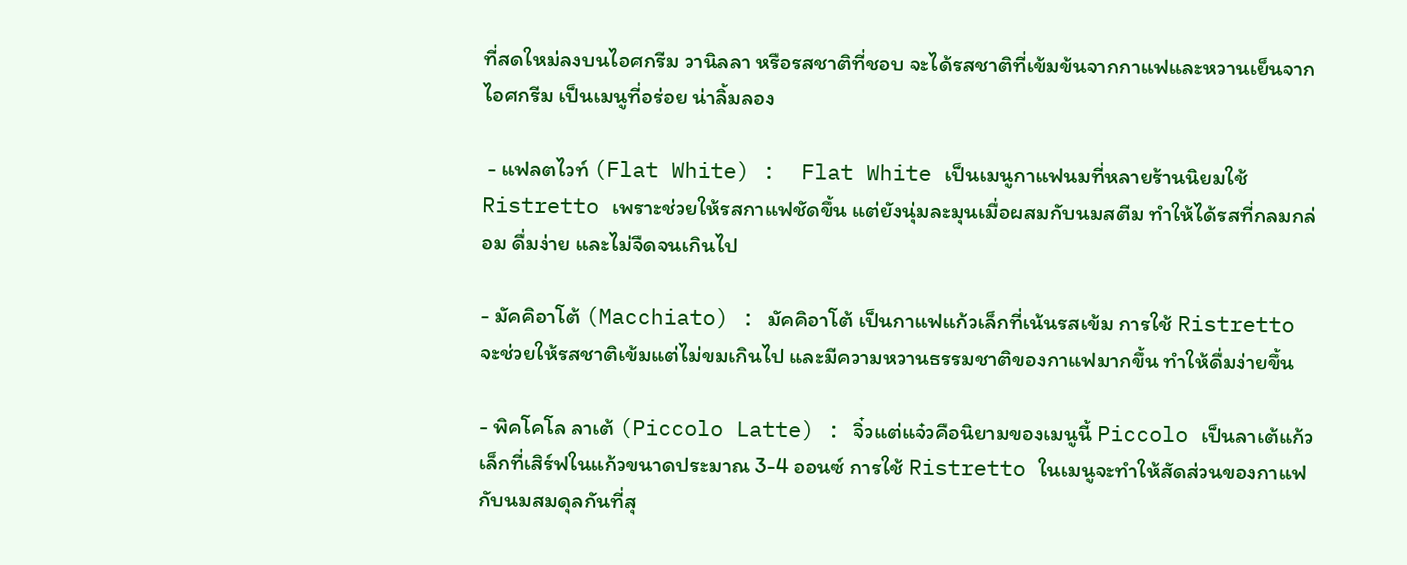ที่สดใหม่ลงบนไอศกรีม วานิลลา หรือรสชาติที่ชอบ จะได้รสชาติที่เข้มข้นจากกาแฟและหวานเย็นจากไอศกรีม เป็นเมนูที่อร่อย น่าลิ้มลอง

 - แฟลตไวท์ (Flat White) :  Flat White เป็นเมนูกาแฟนมที่หลายร้านนิยมใช้ Ristretto เพราะช่วยให้รสกาแฟชัดขึ้น แต่ยังนุ่มละมุนเมื่อผสมกับนมสตีม ทำให้ได้รสที่กลมกล่อม ดื่มง่าย และไม่จืดจนเกินไป

- มัคคิอาโต้ (Macchiato) : มัคคิอาโต้ เป็นกาแฟแก้วเล็กที่เน้นรสเข้ม การใช้ Ristretto จะช่วยให้รสชาติเข้มแต่ไม่ขมเกินไป และมีความหวานธรรมชาติของกาแฟมากขึ้น ทำให้ดื่มง่ายขึ้น

- พิคโคโล ลาเต้ (Piccolo Latte) : จิ๋วแต่แจ๋วคือนิยามของเมนูนี้ Piccolo เป็นลาเต้แก้วเล็กที่เสิร์ฟในแก้วขนาดประมาณ 3-4 ออนซ์ การใช้ Ristretto ในเมนูจะทำให้สัดส่วนของกาแฟกับนมสมดุลกันที่สุ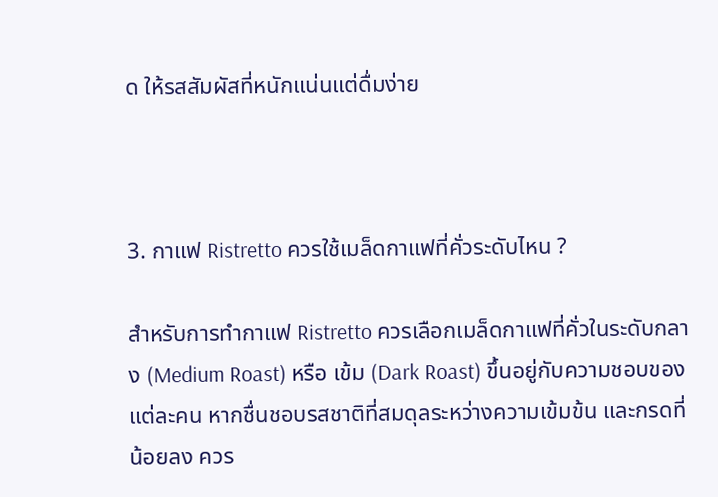ด ให้รสสัมผัสที่หนักแน่นแต่ดื่มง่าย



3. กาแฟ Ristretto ควรใช้เมล็ดกาแฟที่คั่วระดับไหน ?

สำหรับการทำกาแฟ Ristretto ควรเลือกเมล็ดกาแฟที่คั่วในระดับกลาง (Medium Roast) หรือ เข้ม (Dark Roast) ขึ้นอยู่กับความชอบของแต่ละคน หากชื่นชอบรสชาติที่สมดุลระหว่างความเข้มข้น และกรดที่น้อยลง ควร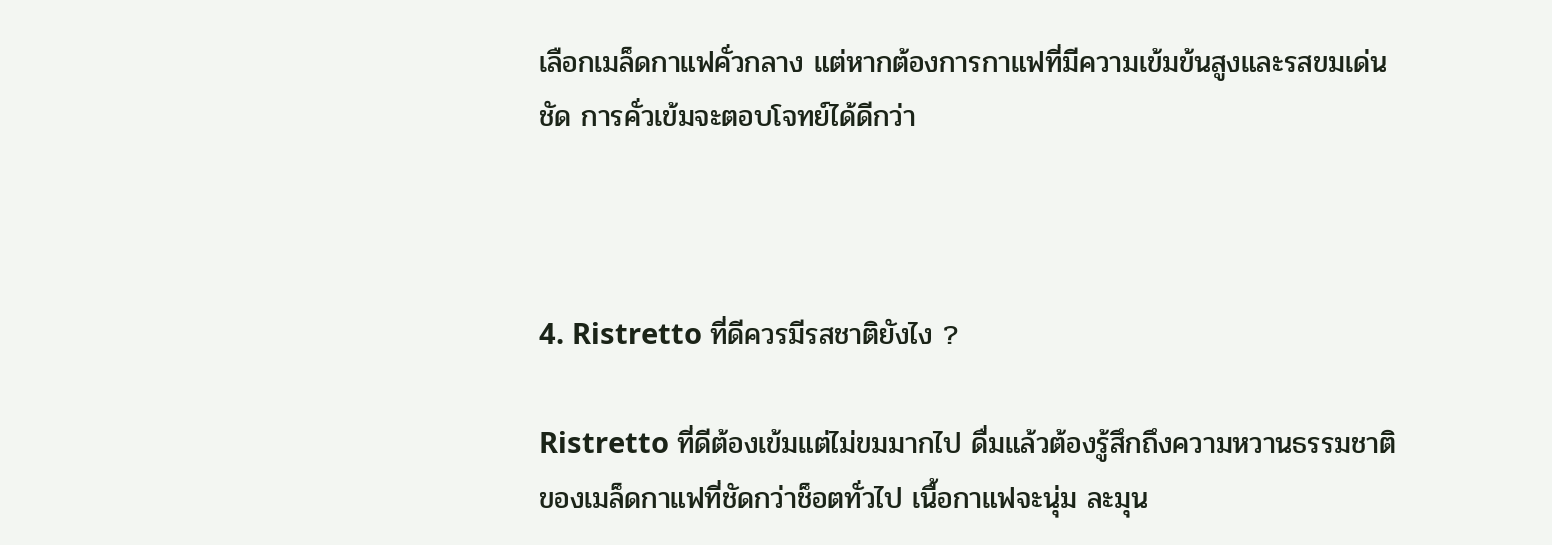เลือกเมล็ดกาแฟคั่วกลาง แต่หากต้องการกาแฟที่มีความเข้มข้นสูงและรสขมเด่นชัด การคั่วเข้มจะตอบโจทย์ได้ดีกว่า



4. Ristretto ที่ดีควรมีรสชาติยังไง ?

Ristretto ที่ดีต้องเข้มแต่ไม่ขมมากไป ดื่มแล้วต้องรู้สึกถึงความหวานธรรมชาติของเมล็ดกาแฟที่ชัดกว่าช็อตทั่วไป เนื้อกาแฟจะนุ่ม ละมุน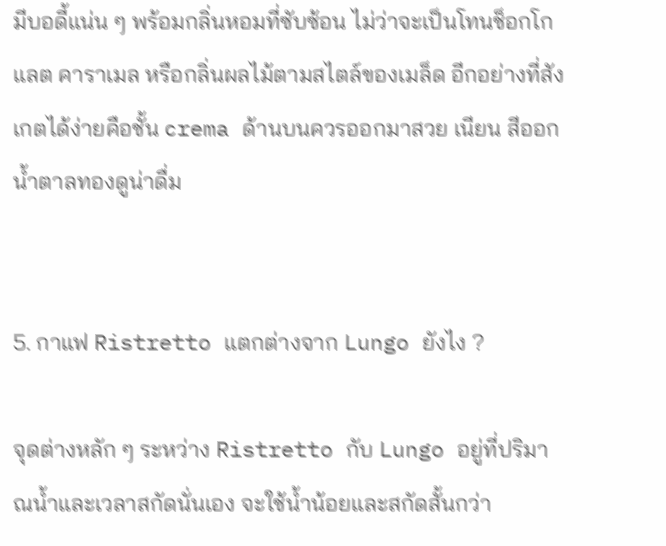มีบอดี้แน่น ๆ พร้อมกลิ่นหอมที่ซับซ้อน ไม่ว่าจะเป็นโทนช็อกโกแลต คาราเมล หรือกลิ่นผลไม้ตามสไตล์ของเมล็ด อีกอย่างที่สังเกตได้ง่ายคือชั้น crema ด้านบนควรออกมาสวย เนียน สีออกน้ำตาลทองดูน่าดื่ม


5. กาแฟ Ristretto แตกต่างจาก Lungo ยังไง ?

จุดต่างหลัก ๆ ระหว่าง Ristretto กับ Lungo อยู่ที่ปริมาณน้ำและเวลาสกัดนั่นเอง จะใช้น้ำน้อยและสกัดสั้นกว่า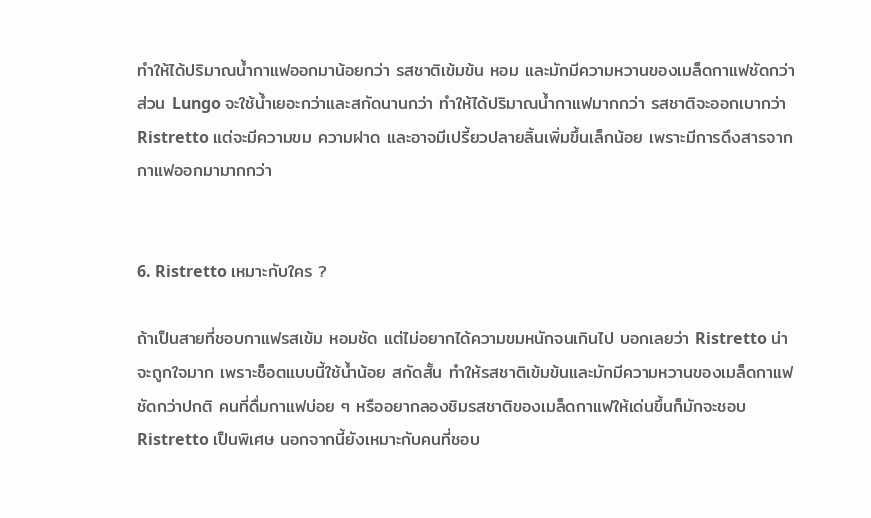ทำให้ได้ปริมาณน้ำกาแฟออกมาน้อยกว่า รสชาติเข้มข้น หอม และมักมีความหวานของเมล็ดกาแฟชัดกว่า ส่วน Lungo จะใช้น้ำเยอะกว่าและสกัดนานกว่า ทำให้ได้ปริมาณน้ำกาแฟมากกว่า รสชาติจะออกเบากว่า Ristretto แต่จะมีความขม ความฝาด และอาจมีเปรี้ยวปลายลิ้นเพิ่มขึ้นเล็กน้อย เพราะมีการดึงสารจากกาแฟออกมามากกว่า


6. Ristretto เหมาะกับใคร ?

ถ้าเป็นสายที่ชอบกาแฟรสเข้ม หอมชัด แต่ไม่อยากได้ความขมหนักจนเกินไป บอกเลยว่า Ristretto น่าจะถูกใจมาก เพราะช็อตแบบนี้ใช้น้ำน้อย สกัดสั้น ทำให้รสชาติเข้มข้นและมักมีความหวานของเมล็ดกาแฟชัดกว่าปกติ คนที่ดื่มกาแฟบ่อย ๆ หรืออยากลองชิมรสชาติของเมล็ดกาแฟให้เด่นขึ้นก็มักจะชอบ Ristretto เป็นพิเศษ นอกจากนี้ยังเหมาะกับคนที่ชอบ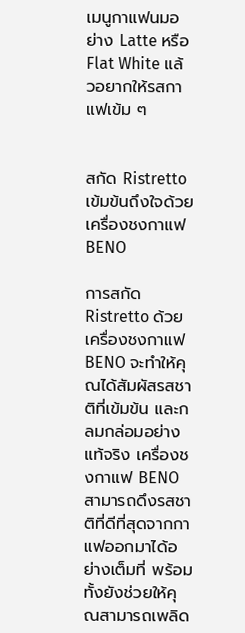เมนูกาแฟนมอย่าง Latte หรือ Flat White แล้วอยากให้รสกาแฟเข้ม ๆ


สกัด Ristretto เข้มข้นถึงใจด้วยเครื่องชงกาแฟ BENO

การสกัด Ristretto ด้วยเครื่องชงกาแฟ BENO จะทำให้คุณได้สัมผัสรสชาติที่เข้มข้น และกลมกล่อมอย่างแท้จริง เครื่องชงกาแฟ BENO สามารถดึงรสชาติที่ดีที่สุดจากกาแฟออกมาได้อย่างเต็มที่ พร้อมทั้งยังช่วยให้คุณสามารถเพลิด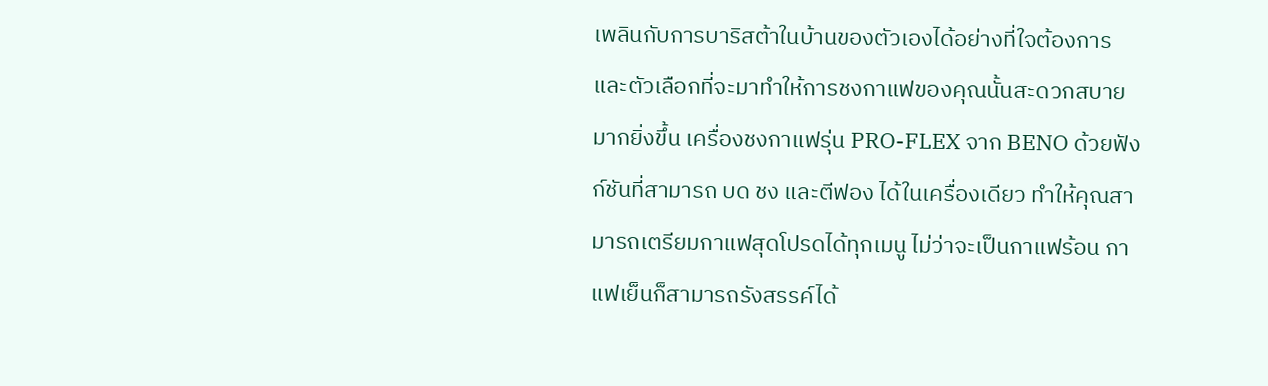เพลินกับการบาริสต้าในบ้านของตัวเองได้อย่างที่ใจต้องการ และตัวเลือกที่จะมาทำให้การชงกาแฟของคุณนั้นสะดวกสบายมากยิ่งขึ้น เครื่องชงกาแฟรุ่น PRO-FLEX จาก BENO ด้วยฟังก์ชันที่สามารถ บด ชง และตีฟอง ได้ในเครื่องเดียว ทำให้คุณสามารถเตรียมกาแฟสุดโปรดได้ทุกเมนู ไม่ว่าจะเป็นกาแฟร้อน กาแฟเย็นก็สามารถรังสรรค์ได้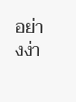อย่างง่า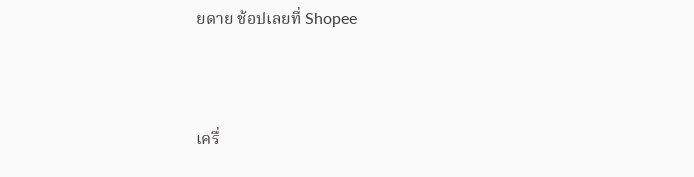ยดาย ช้อปเลยที่ Shopee



เครื่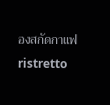องสกัดกาแฟ ristretto